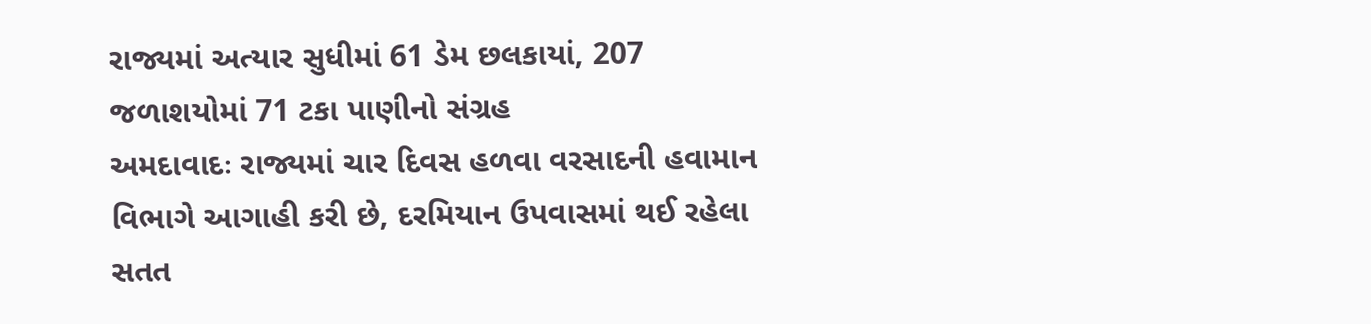રાજ્યમાં અત્યાર સુધીમાં 61 ડેમ છલકાયાં, 207 જળાશયોમાં 71 ટકા પાણીનો સંગ્રહ
અમદાવાદઃ રાજ્યમાં ચાર દિવસ હળવા વરસાદની હવામાન વિભાગે આગાહી કરી છે, દરમિયાન ઉપવાસમાં થઈ રહેલા સતત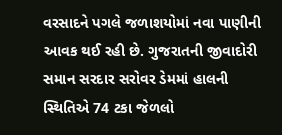વરસાદને પગલે જળાશયોમાં નવા પાણીની આવક થઈ રહી છે. ગુજરાતની જીવાદોરી સમાન સરદાર સરોવર ડેમમાં હાલની સ્થિતિએ 74 ટકા જેળલો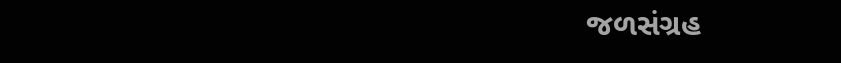જળસંગ્રહ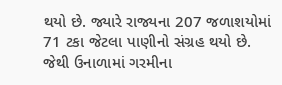થયો છે. જ્યારે રાજ્યના 207 જળાશયોમાં 71 ટકા જેટલા પાણીનો સંગ્રહ થયો છે. જેથી ઉનાળામાં ગરમીના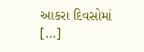આકરા દિવસોમાં […]